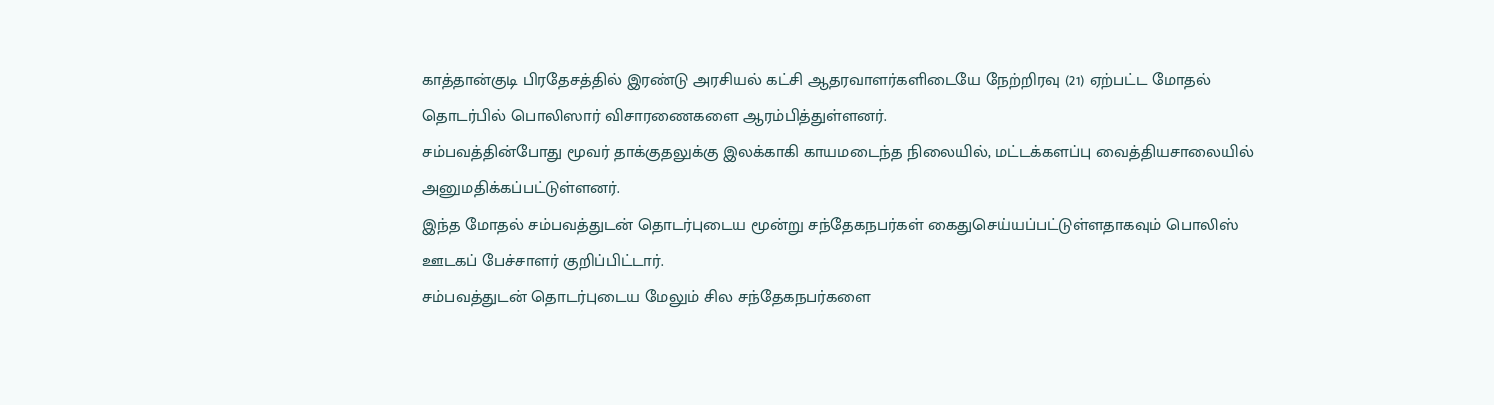காத்தான்குடி பிரதேசத்தில் இரண்டு அரசியல் கட்சி ஆதரவாளர்களிடையே நேற்றிரவு (21) ஏற்பட்ட மோதல் தொடர்பில் பொலிஸார் விசாரணைகளை ஆரம்பித்துள்ளனர்.
சம்பவத்தின்போது மூவர் தாக்குதலுக்கு இலக்காகி காயமடைந்த நிலையில், மட்டக்களப்பு வைத்தியசாலையில் அனுமதிக்கப்பட்டுள்ளனர்.
இந்த மோதல் சம்பவத்துடன் தொடர்புடைய மூன்று சந்தேகநபர்கள் கைதுசெய்யப்பட்டுள்ளதாகவும் பொலிஸ் ஊடகப் பேச்சாளர் குறிப்பிட்டார்.
சம்பவத்துடன் தொடர்புடைய மேலும் சில சந்தேகநபர்களை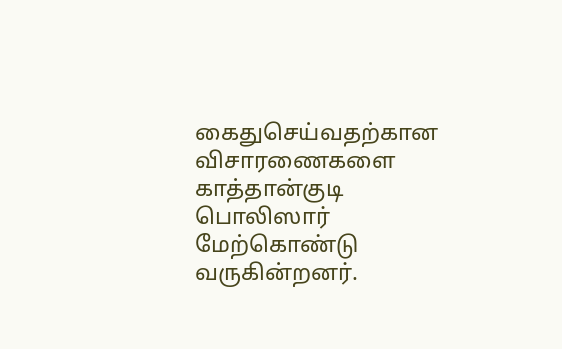கைதுசெய்வதற்கான விசாரணைகளை காத்தான்குடி பொலிஸார் மேற்கொண்டு வருகின்றனர்.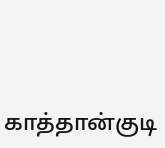காத்தான்குடி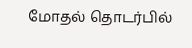மோதல் தொடர்பில்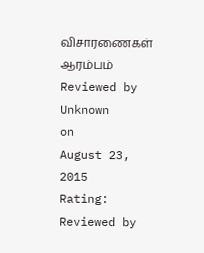விசாரணைகள் ஆரம்பம்
Reviewed by Unknown
on
August 23, 2015
Rating:
Reviewed by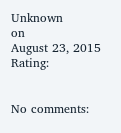Unknown
on
August 23, 2015
Rating:


No comments: